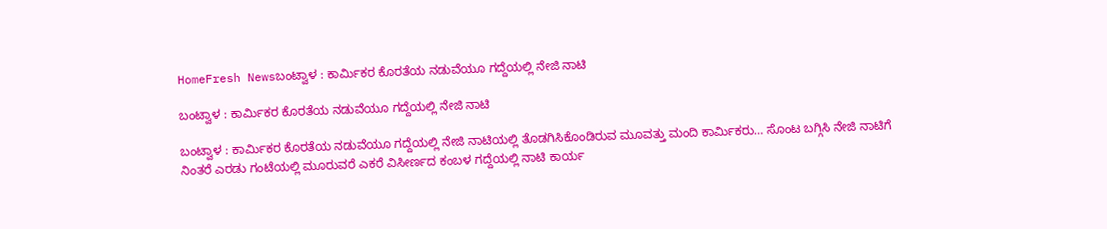HomeFresh Newsಬಂಟ್ವಾಳ : ಕಾರ್ಮಿಕರ ಕೊರತೆಯ ನಡುವೆಯೂ ಗದ್ದೆಯಲ್ಲಿ ನೇಜಿ ನಾಟಿ

ಬಂಟ್ವಾಳ : ಕಾರ್ಮಿಕರ ಕೊರತೆಯ ನಡುವೆಯೂ ಗದ್ದೆಯಲ್ಲಿ ನೇಜಿ ನಾಟಿ

ಬಂಟ್ವಾಳ : ಕಾರ್ಮಿಕರ ಕೊರತೆಯ ನಡುವೆಯೂ ಗದ್ದೆಯಲ್ಲಿ ನೇಜಿ ನಾಟಿಯಲ್ಲಿ ತೊಡಗಿಸಿಕೊಂಡಿರುವ ಮೂವತ್ತು ಮಂದಿ ಕಾರ್ಮಿಕರು… ಸೊಂಟ ಬಗ್ಗಿಸಿ ನೇಜಿ ನಾಟಿಗೆ ನಿಂತರೆ ಎರಡು ಗಂಟೆಯಲ್ಲಿ ಮೂರುವರೆ ಎಕರೆ ವಿಸೀರ್ಣದ ಕಂಬಳ ಗದ್ದೆಯಲ್ಲಿ ನಾಟಿ ಕಾರ್ಯ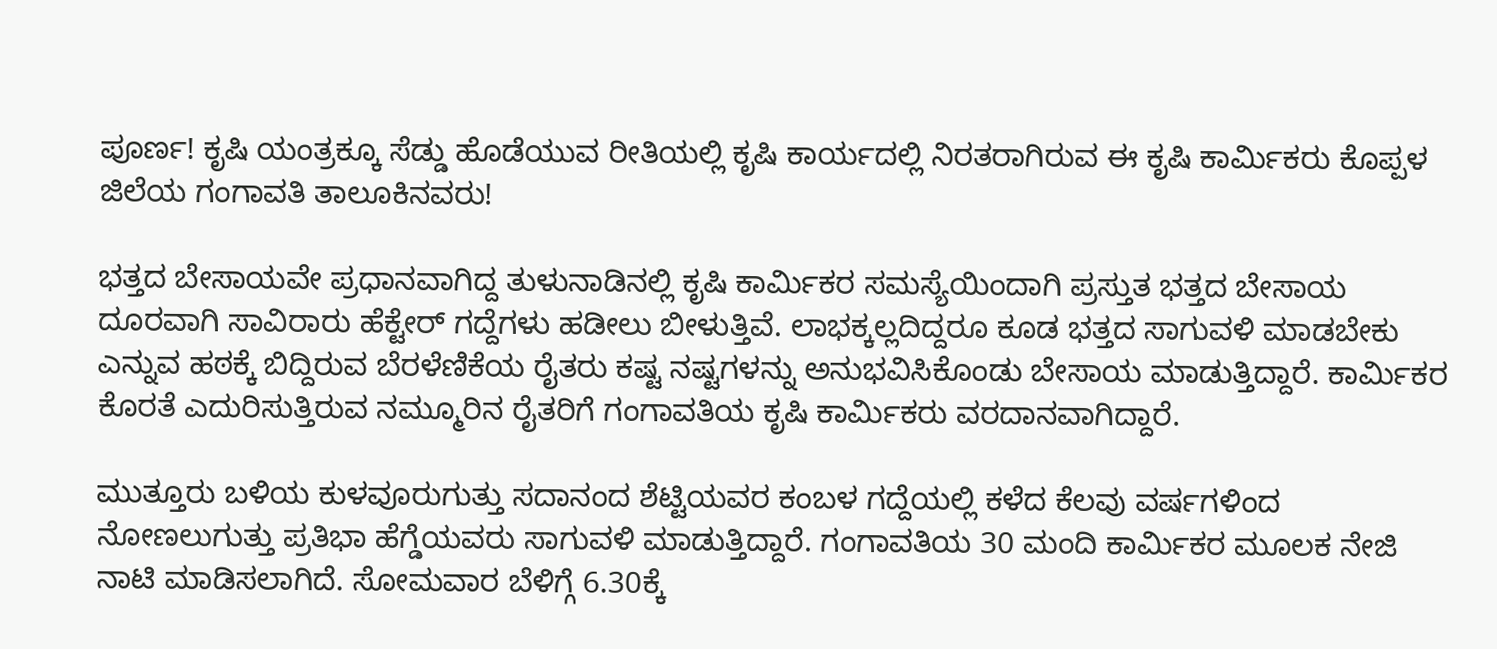ಪೂರ್ಣ! ಕೃಷಿ ಯಂತ್ರಕ್ಕೂ ಸೆಡ್ಡು ಹೊಡೆಯುವ ರೀತಿಯಲ್ಲಿ ಕೃಷಿ ಕಾರ್ಯದಲ್ಲಿ ನಿರತರಾಗಿರುವ ಈ ಕೃಷಿ ಕಾರ್ಮಿಕರು ಕೊಪ್ಪಳ ಜಿಲೆಯ ಗಂಗಾವತಿ ತಾಲೂಕಿನವರು!

ಭತ್ತದ ಬೇಸಾಯವೇ ಪ್ರಧಾನವಾಗಿದ್ದ ತುಳುನಾಡಿನಲ್ಲಿ ಕೃಷಿ ಕಾರ್ಮಿಕರ ಸಮಸ್ಯೆಯಿಂದಾಗಿ ಪ್ರಸ್ತುತ ಭತ್ತದ ಬೇಸಾಯ ದೂರವಾಗಿ ಸಾವಿರಾರು ಹೆಕ್ಟೇರ್ ಗದ್ದೆಗಳು ಹಡೀಲು ಬೀಳುತ್ತಿವೆ. ಲಾಭಕ್ಕಲ್ಲದಿದ್ದರೂ ಕೂಡ ಭತ್ತದ ಸಾಗುವಳಿ ಮಾಡಬೇಕು ಎನ್ನುವ ಹಠಕ್ಕೆ ಬಿದ್ದಿರುವ ಬೆರಳೆಣಿಕೆಯ ರೈತರು ಕಷ್ಟ ನಷ್ಟಗಳನ್ನು ಅನುಭವಿಸಿಕೊಂಡು ಬೇಸಾಯ ಮಾಡುತ್ತಿದ್ದಾರೆ. ಕಾರ್ಮಿಕರ ಕೊರತೆ ಎದುರಿಸುತ್ತಿರುವ ನಮ್ಮೂರಿನ ರೈತರಿಗೆ ಗಂಗಾವತಿಯ ಕೃಷಿ ಕಾರ್ಮಿಕರು ವರದಾನವಾಗಿದ್ದಾರೆ.

ಮುತ್ತೂರು ಬಳಿಯ ಕುಳವೂರುಗುತ್ತು ಸದಾನಂದ ಶೆಟ್ಟಿಯವರ ಕಂಬಳ ಗದ್ದೆಯಲ್ಲಿ ಕಳೆದ ಕೆಲವು ವರ್ಷಗಳಿಂದ ನೋಣಲುಗುತ್ತು ಪ್ರತಿಭಾ ಹೆಗ್ಡೆಯವರು ಸಾಗುವಳಿ ಮಾಡುತ್ತಿದ್ದಾರೆ. ಗಂಗಾವತಿಯ 30 ಮಂದಿ ಕಾರ್ಮಿಕರ ಮೂಲಕ ನೇಜಿ ನಾಟಿ ಮಾಡಿಸಲಾಗಿದೆ. ಸೋಮವಾರ ಬೆಳಿಗ್ಗೆ 6.30ಕ್ಕೆ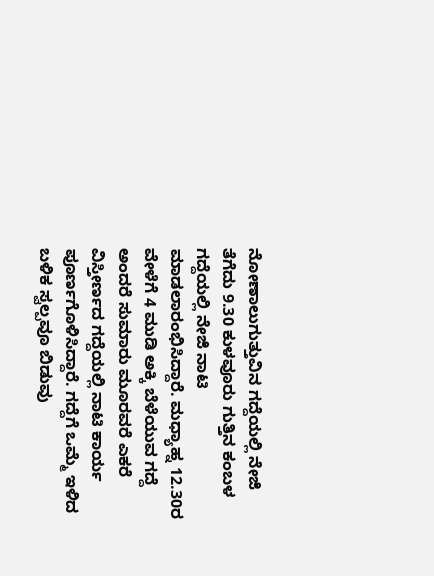ನೋಣಾಲುಗುತ್ತುವಿನ ಗದ್ದೆಯಲ್ಲಿ ನೇಜಿ ತೆಗೆದು 9.30 ಕುಳವೂರು ಗುತ್ತಿನ ಕಂಬಳ ಗದ್ದೆಯಲ್ಲಿ ನೇಜಿ ನಾಟಿ ಮಾಡಲಾರಂಭಿಸಿದ್ದಾರೆ. ಮಧ್ಯಾಹ್ನ 12.30ರ ವೇಳೆಗೆ 4 ಮುಡಿ ಅಕ್ಕಿ ಬೆಳೆಯುವ ಗದ್ದೆ ಅಂದರೆ ಸುಮಾರು ಮೂರವರೆ ಎಕರೆ ವಿಸ್ತೀರ್ಣದ ಗದ್ದೆಯಲ್ಲಿ ನಾಟಿ ಕಾರ್ಯ ಪೂರ್ಣಗೊಳಿಸಿದ್ದಾರೆ. ಗದ್ದೆಗೆ ಒಮ್ಮೆ ಇಳಿದ ಬಳಿಕ ಸ್ವಲ್ಪವೂ ಬಿಡುವು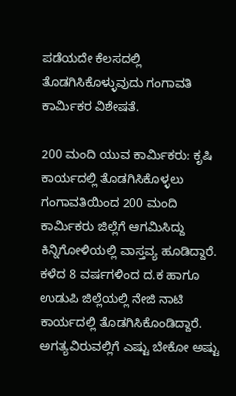ಪಡೆಯದೇ ಕೆಲಸದಲ್ಲಿ ತೊಡಗಿಸಿಕೊಳ್ಳುವುದು ಗಂಗಾವತಿ ಕಾರ್ಮಿಕರ ವಿಶೇಷತೆ.

200 ಮಂದಿ ಯುವ ಕಾರ್ಮಿಕರು: ಕೃಷಿ ಕಾರ್ಯದಲ್ಲಿ ತೊಡಗಿಸಿಕೊಳ್ಳಲು ಗಂಗಾವತಿಯಿಂದ 200 ಮಂದಿ ಕಾರ್ಮಿಕರು ಜಿಲ್ಲೆಗೆ ಆಗಮಿಸಿದ್ದು ಕಿನ್ನಿಗೋಳಿಯಲ್ಲಿ ವಾಸ್ತವ್ಯ ಹೂಡಿದ್ದಾರೆ. ಕಳೆದ 8 ವರ್ಷಗಳಿಂದ ದ.ಕ ಹಾಗೂ ಉಡುಪಿ ಜಿಲ್ಲೆಯಲ್ಲಿ ನೇಜಿ ನಾಟಿ ಕಾರ್ಯದಲ್ಲಿ ತೊಡಗಿಸಿಕೊಂಡಿದ್ದಾರೆ. ಅಗತ್ಯವಿರುವಲ್ಲಿಗೆ ಎಷ್ಟು ಬೇಕೋ ಅಷ್ಟು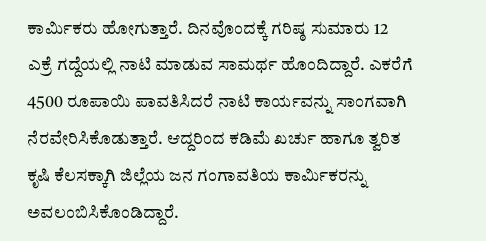ಕಾರ್ಮಿಕರು ಹೋಗುತ್ತಾರೆ. ದಿನವೊಂದಕ್ಕೆ ಗರಿಷ್ಠ ಸುಮಾರು 12 ಎಕ್ರೆ ಗದ್ದೆಯಲ್ಲಿ ನಾಟಿ ಮಾಡುವ ಸಾಮರ್ಥ ಹೊಂದಿದ್ದಾರೆ. ಎಕರೆಗೆ 4500 ರೂಪಾಯಿ ಪಾವತಿಸಿದರೆ ನಾಟಿ ಕಾರ್ಯವನ್ನು ಸಾಂಗವಾಗಿ ನೆರವೇರಿಸಿಕೊಡುತ್ತಾರೆ. ಆದ್ದರಿಂದ ಕಡಿಮೆ ಖರ್ಚು ಹಾಗೂ ತ್ವರಿತ ಕೃಷಿ ಕೆಲಸಕ್ಕಾಗಿ ಜಿಲ್ಲೆಯ ಜನ ಗಂಗಾವತಿಯ ಕಾರ್ಮಿಕರನ್ನು ಅವಲಂಬಿಸಿಕೊಂಡಿದ್ದಾರೆ.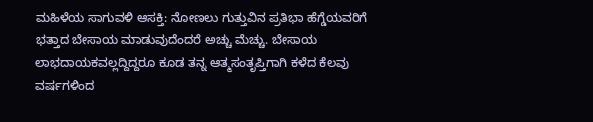ಮಹಿಳೆಯ ಸಾಗುವಳಿ ಆಸಕ್ತಿ: ನೋಣಲು ಗುತ್ತುವಿನ ಪ್ರತಿಭಾ ಹೆಗ್ಡೆಯವರಿಗೆ ಭತ್ತಾದ ಬೇಸಾಯ ಮಾಡುವುದೆಂದರೆ ಅಚ್ಚು ಮೆಚ್ಚು. ಬೇಸಾಯ ಲಾಭದಾಯಕವಲ್ಲದ್ದಿದ್ದರೂ ಕೂಡ ತನ್ನ ಆತ್ಮಸಂತೃಪ್ತಿಗಾಗಿ ಕಳೆದ ಕೆಲವು ವರ್ಷಗಳಿಂದ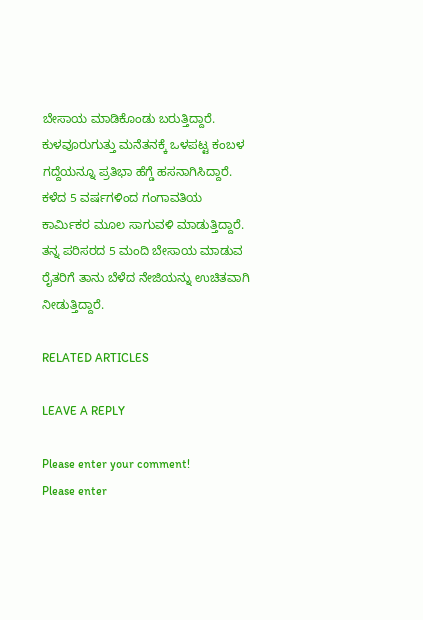ಬೇಸಾಯ ಮಾಡಿಕೊಂಡು ಬರುತ್ತಿದ್ದಾರೆ. ಕುಳವೂರುಗುತ್ತು ಮನೆತನಕ್ಕೆ ಒಳಪಟ್ಟ ಕಂಬಳ ಗದ್ದೆಯನ್ನೂ ಪ್ರತಿಭಾ ಹೆಗ್ಡೆ ಹಸನಾಗಿಸಿದ್ದಾರೆ. ಕಳೆದ 5 ವರ್ಷಗಳಿಂದ ಗಂಗಾವತಿಯ ಕಾರ್ಮಿಕರ ಮೂಲ ಸಾಗುವಳಿ ಮಾಡುತ್ತಿದ್ದಾರೆ. ತನ್ನ ಪರಿಸರದ 5 ಮಂದಿ ಬೇಸಾಯ ಮಾಡುವ ರೈತರಿಗೆ ತಾನು ಬೆಳೆದ ನೇಜಿಯನ್ನು ಉಚಿತವಾಗಿ ನೀಡುತ್ತಿದ್ದಾರೆ.

RELATED ARTICLES

LEAVE A REPLY

Please enter your comment!
Please enter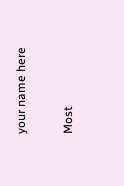your name here

Most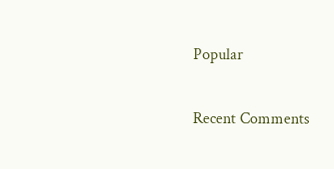Popular

Recent Comments